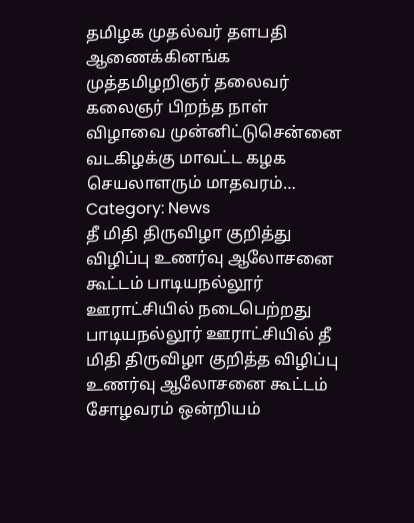தமிழக முதல்வர் தளபதி ஆணைக்கினங்க முத்தமிழறிஞர் தலைவர் கலைஞர் பிறந்த நாள் விழாவை முன்னிட்டுசென்னை வடகிழக்கு மாவட்ட கழக செயலாளரும் மாதவரம்…
Category: News
தீ மிதி திருவிழா குறித்து விழிப்பு உணர்வு ஆலோசனை கூட்டம் பாடியநல்லூர் ஊராட்சியில் நடைபெற்றது
பாடியநல்லூர் ஊராட்சியில் தீ மிதி திருவிழா குறித்த விழிப்பு உணர்வு ஆலோசனை கூட்டம் சோழவரம் ஒன்றியம்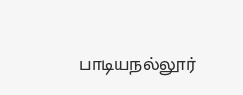பாடியநல்லூர்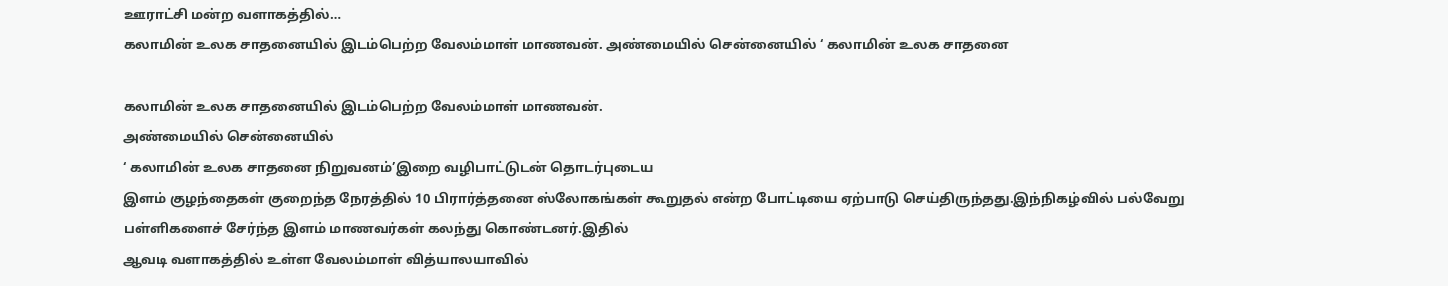ஊராட்சி மன்ற வளாகத்தில்…
கலாமின் உலக சாதனையில் இடம்பெற்ற வேலம்மாள் மாணவன். அண்மையில் சென்னையில் ‘ கலாமின் உலக சாதனை

கலாமின் உலக சாதனையில் இடம்பெற்ற வேலம்மாள் மாணவன்.
அண்மையில் சென்னையில்
‘ கலாமின் உலக சாதனை நிறுவனம்’இறை வழிபாட்டுடன் தொடர்புடைய
இளம் குழந்தைகள் குறைந்த நேரத்தில் 10 பிரார்த்தனை ஸ்லோகங்கள் கூறுதல் என்ற போட்டியை ஏற்பாடு செய்திருந்தது.இந்நிகழ்வில் பல்வேறு
பள்ளிகளைச் சேர்ந்த இளம் மாணவர்கள் கலந்து கொண்டனர்.இதில்
ஆவடி வளாகத்தில் உள்ள வேலம்மாள் வித்யாலயாவில்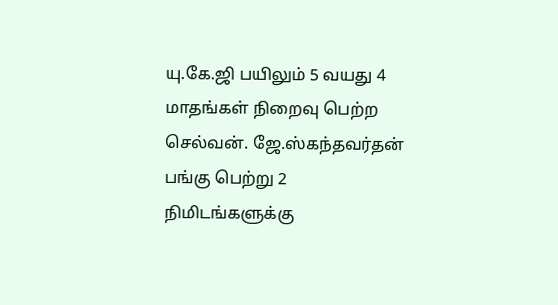யு.கே.ஜி பயிலும் 5 வயது 4 மாதங்கள் நிறைவு பெற்ற செல்வன். ஜே.ஸ்கந்தவர்தன் பங்கு பெற்று 2 நிமிடங்களுக்கு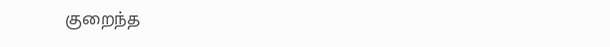குறைந்த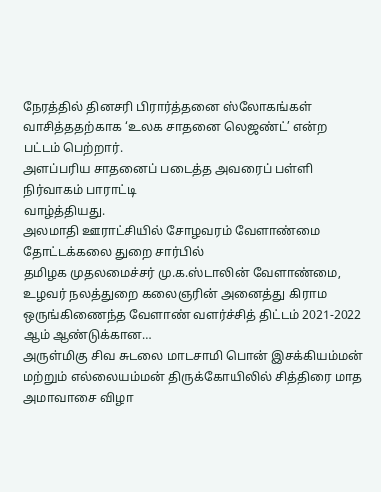நேரத்தில் தினசரி பிரார்த்தனை ஸ்லோகங்கள் வாசித்ததற்காக ‘உலக சாதனை லெஜண்ட்’ என்ற பட்டம் பெற்றார்.
அளப்பரிய சாதனைப் படைத்த அவரைப் பள்ளி நிர்வாகம் பாராட்டி
வாழ்த்தியது.
அலமாதி ஊராட்சியில் சோழவரம் வேளாண்மை தோட்டக்கலை துறை சார்பில்
தமிழக முதலமைச்சர் மு.க.ஸ்டாலின் வேளாண்மை, உழவர் நலத்துறை கலைஞரின் அனைத்து கிராம ஒருங்கிணைந்த வேளாண் வளர்ச்சித் திட்டம் 2021-2022 ஆம் ஆண்டுக்கான…
அருள்மிகு சிவ சுடலை மாடசாமி பொன் இசக்கியம்மன் மற்றும் எல்லையம்மன் திருக்கோயிலில் சித்திரை மாத அமாவாசை விழா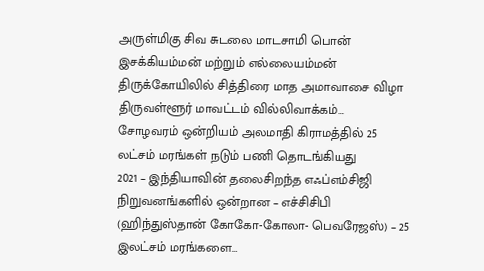அருள்மிகு சிவ சுடலை மாடசாமி பொன் இசக்கியம்மன் மற்றும் எல்லையம்மன் திருக்கோயிலில் சித்திரை மாத அமாவாசை விழா திருவள்ளூர் மாவட்டம் வில்லிவாக்கம்…
சோழவரம் ஒன்றியம் அலமாதி கிராமத்தில் 25 லட்சம் மரங்கள் நடும் பணி தொடங்கியது
2021 – இந்தியாவின் தலைசிறந்த எஃப்எம்சிஜி நிறுவனங்களில் ஒன்றான – எச்சிசிபி (ஹிந்துஸ்தான் கோகோ-கோலா- பெவரேஜஸ்) – 25 இலட்சம் மரங்களை…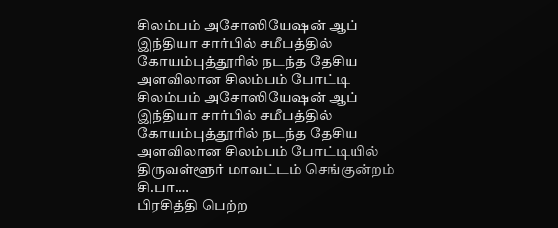சிலம்பம் அசோஸியேஷன் ஆப் இந்தியா சார்பில் சமீபத்தில் கோயம்புத்தூரில் நடந்த தேசிய அளவிலான சிலம்பம் போட்டி
சிலம்பம் அசோஸியேஷன் ஆப் இந்தியா சார்பில் சமீபத்தில் கோயம்புத்தூரில் நடந்த தேசிய அளவிலான சிலம்பம் போட்டியில் திருவள்ளூர் மாவட்டம் செங்குன்றம் சி.பா.…
பிரசித்தி பெற்ற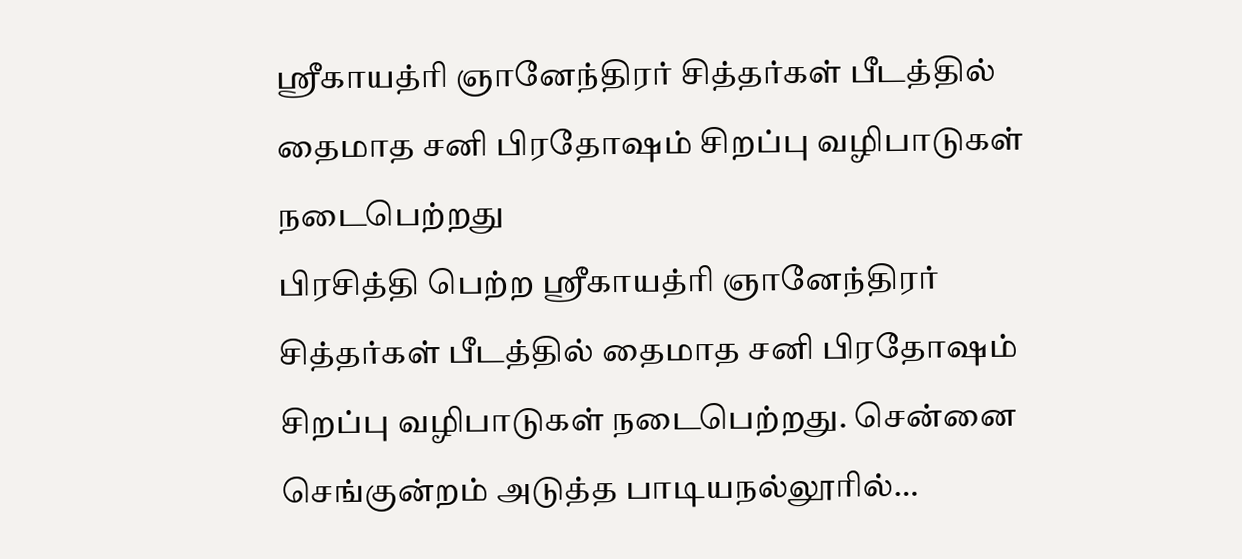ஸ்ரீகாயத்ரி ஞானேந்திரர் சித்தர்கள் பீடத்தில் தைமாத சனி பிரதோஷம் சிறப்பு வழிபாடுகள் நடைபெற்றது
பிரசித்தி பெற்ற ஸ்ரீகாயத்ரி ஞானேந்திரர் சித்தர்கள் பீடத்தில் தைமாத சனி பிரதோஷம் சிறப்பு வழிபாடுகள் நடைபெற்றது. சென்னை செங்குன்றம் அடுத்த பாடியநல்லூரில்…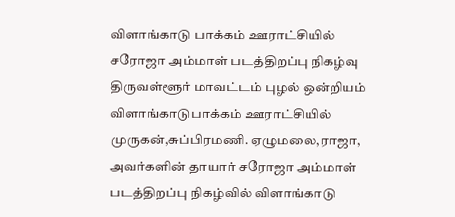விளாங்காடு பாக்கம் ஊராட்சியில் சரோஜா அம்மாள் படத்திறப்பு நிகழ்வு
திருவள்ளூர் மாவட்டம் புழல் ஒன்றியம் விளாங்காடுபாக்கம் ஊராட்சியில் முருகன்,சுப்பிரமணி. ஏழுமலை,ராஜா, அவர்களின் தாயார் சரோஜா அம்மாள் படத்திறப்பு நிகழ்வில் விளாங்காடு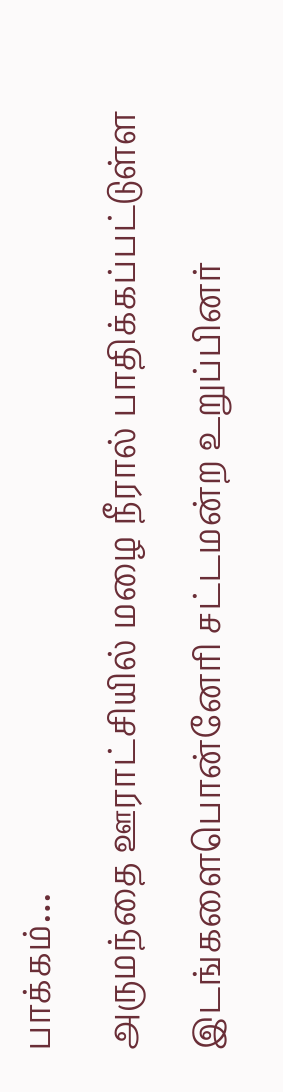பாக்கம்…
அருமந்தை ஊராட்சியில் மழை நீரால் பாதிக்கப்பட்டுள்ள இடங்களைபொன்னேரி சட்டமன்ற உறுப்பினர்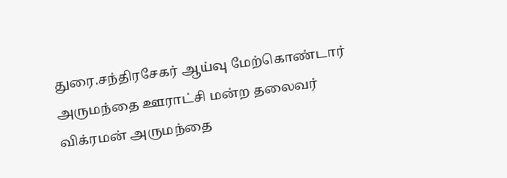துரை.சந்திரசேகர் ஆய்வு மேற்கொண்டார்
அருமந்தை ஊராட்சி மன்ற தலைவர் விக்ரமன் அருமந்தை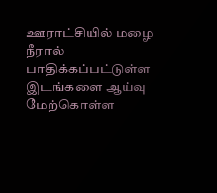ஊராட்சியில் மழை நீரால் பாதிக்கப்பட்டுள்ள இடங்களை ஆய்வு மேற்கொள்ள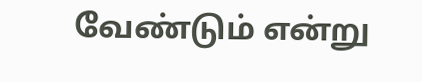வேண்டும் என்று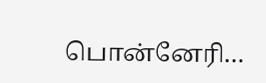பொன்னேரி…